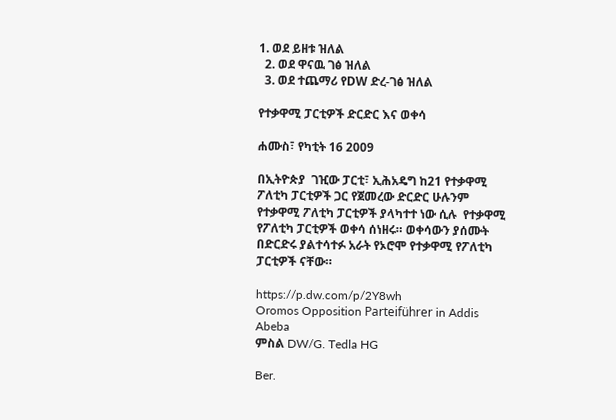1. ወደ ይዘቱ ዝለል
  2. ወደ ዋናዉ ገፅ ዝለል
  3. ወደ ተጨማሪ የDW ድረ-ገፅ ዝለል

የተቃዋሚ ፓርቲዎች ድርድር እና ወቀሳ

ሐሙስ፣ የካቲት 16 2009

በኢትዮጵያ  ገዢው ፓርቲ፣ ኢሕአዴግ ከ21 የተቃዋሚ ፖለቲካ ፓርቲዎች ጋር የጀመረው ድርድር ሁሉንም የተቃዋሚ ፖለቲካ ፓርቲዎች ያላካተተ ነው ሲሉ  የተቃዋሚ የፖለቲካ ፓርቲዎች ወቀሳ ሰነዘሩ። ወቀሳውን ያሰሙት በድርድሩ ያልተሳተፉ አራት የኦሮሞ የተቃዋሚ የፖለቲካ ፓርቲዎች ናቸው።

https://p.dw.com/p/2Y8wh
Oromos Opposition Parteiführer in Addis Abeba
ምስል DW/G. Tedla HG

Ber.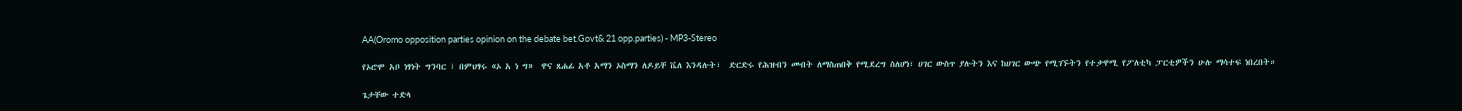AA(Oromo opposition parties opinion on the debate bet.Govt& 21 opp.parties) - MP3-Stereo

የኦሮሞ አቦ ነፃነት ግንባር ፣ በምህፃሩ «ኦ አ ነ ግ»  ዋና ጸሐፊ አቶ አማን ኦስማን ለዶይቸ ቬለ እንዳሉት፣  ድርድሩ የሕዝብን መብት ለማስጠበቅ የሚደረግ ስለሆነ፣ ሀገር ውስጥ ያሉትን እና ከሀገር ውጭ የሚገኙትን የተቃዋሚ የፖለቲካ ፓርቲዎችን ሁሉ ማሳተፍ ነበረበት።

ጌታቸው ተድላ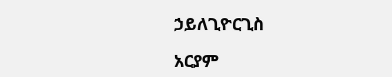ኃይለጊዮርጊስ

አርያም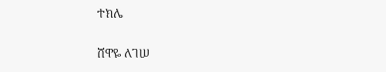ተክሌ

ሸዋዬ ለገሠ